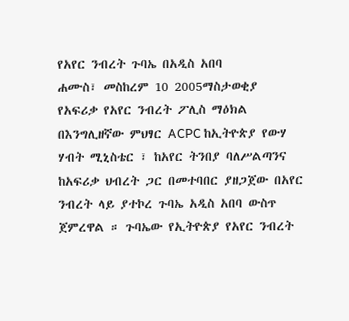የአየር ንብረት ጉባኤ በአዲስ አበባ
ሐሙስ፣ መስከረም 10 2005ማስታወቂያ
የአፍሪቃ የአየር ንብረት ፖሊስ ማዕክል በእንግሊዘኛው ምህፃር ACPC ከኢትዮጵያ የውሃ ሃብት ሚኒስቴር ፣ ከአየር ትንበያ ባለሥልጣንና ከአፍሪቃ ህብረት ጋር በመተባበር ያዘጋጀው በአየር ንብረት ላይ ያተኮረ ጉባኤ አዲስ አበባ ውስጥ ጀምረዋል ። ጉባኤው የኢትዮጵያ የአየር ንብረት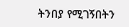ትንበያ የሚገኝበትን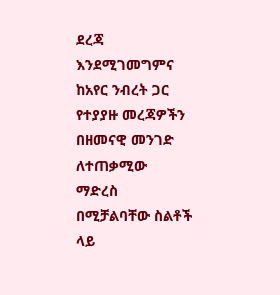ደረጃ እንደሚገመግምና ከአየር ንብረት ጋር የተያያዙ መረጃዎችን በዘመናዊ መንገድ ለተጠቃሚው ማድረስ በሚቻልባቸው ስልቶች ላይ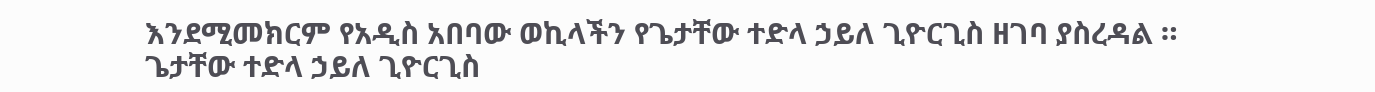እንደሚመክርም የአዲስ አበባው ወኪላችን የጌታቸው ተድላ ኃይለ ጊዮርጊስ ዘገባ ያስረዳል ።
ጌታቸው ተድላ ኃይለ ጊዮርጊስ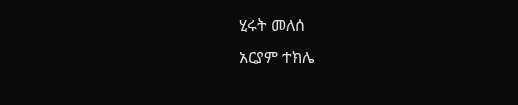ሂሩት መለሰ
አርያም ተክሌ